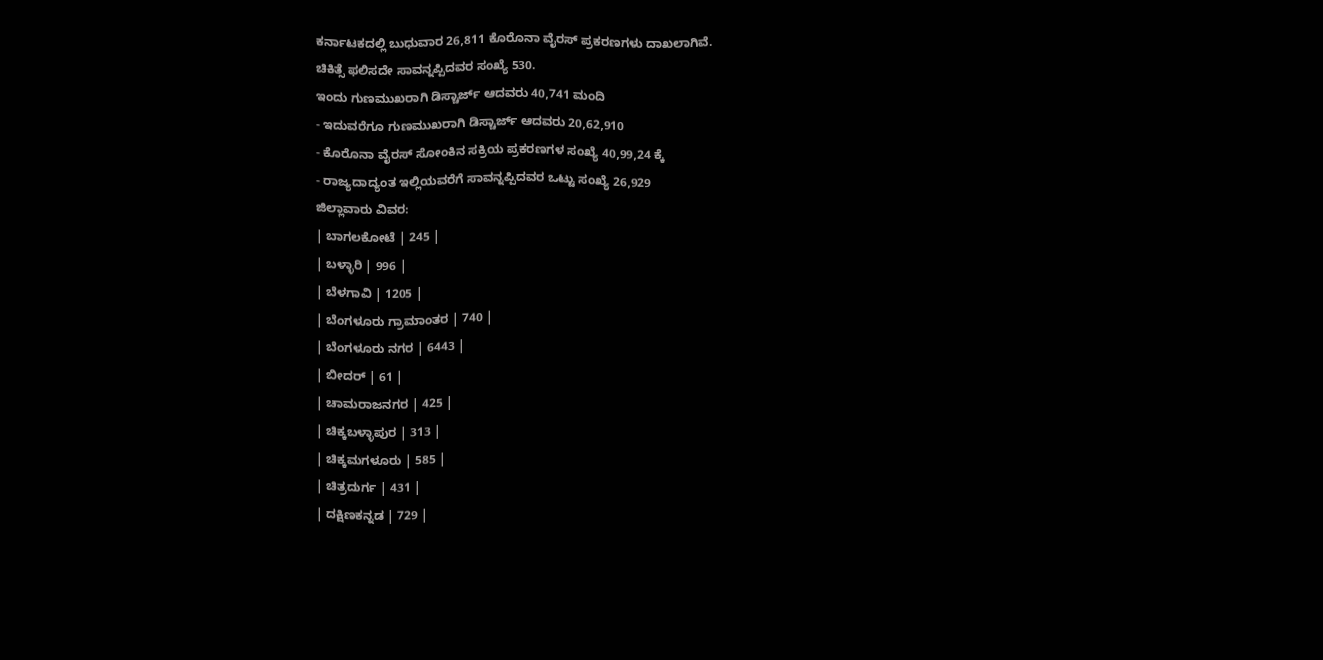ಕರ್ನಾಟಕದಲ್ಲಿ ಬುಧುವಾರ 26,811 ಕೊರೊನಾ ವೈರಸ್ ಪ್ರಕರಣಗಳು ದಾಖಲಾಗಿವೆ.
ಚಿಕಿತ್ಸೆ ಫಲಿಸದೇ ಸಾವನ್ನಪ್ಪಿದವರ ಸಂಖ್ಯೆ 530.
ಇಂದು ಗುಣಮುಖರಾಗಿ ಡಿಸ್ಚಾರ್ಜ್ ಆದವರು 40,741 ಮಂದಿ
- ಇದುವರೆಗೂ ಗುಣಮುಖರಾಗಿ ಡಿಸ್ಚಾರ್ಜ್ ಆದವರು 20,62,910
- ಕೊರೊನಾ ವೈರಸ್ ಸೋಂಕಿನ ಸಕ್ರಿಯ ಪ್ರಕರಣಗಳ ಸಂಖ್ಯೆ 40,99,24 ಕ್ಕೆ
- ರಾಜ್ಯದಾದ್ಯಂತ ಇಲ್ಲಿಯವರೆಗೆ ಸಾವನ್ನಪ್ಪಿದವರ ಒಟ್ಟು ಸಂಖ್ಯೆ 26,929
ಜಿಲ್ಲಾವಾರು ವಿವರ:
| ಬಾಗಲಕೋಟೆ | 245 |
| ಬಳ್ಳಾರಿ | 996 |
| ಬೆಳಗಾವಿ | 1205 |
| ಬೆಂಗಳೂರು ಗ್ರಾಮಾಂತರ | 740 |
| ಬೆಂಗಳೂರು ನಗರ | 6443 |
| ಬೀದರ್ | 61 |
| ಚಾಮರಾಜನಗರ | 425 |
| ಚಿಕ್ಕಬಳ್ಳಾಪುರ | 313 |
| ಚಿಕ್ಕಮಗಳೂರು | 585 |
| ಚಿತ್ರದುರ್ಗ | 431 |
| ದಕ್ಷಿಣಕನ್ನಡ | 729 |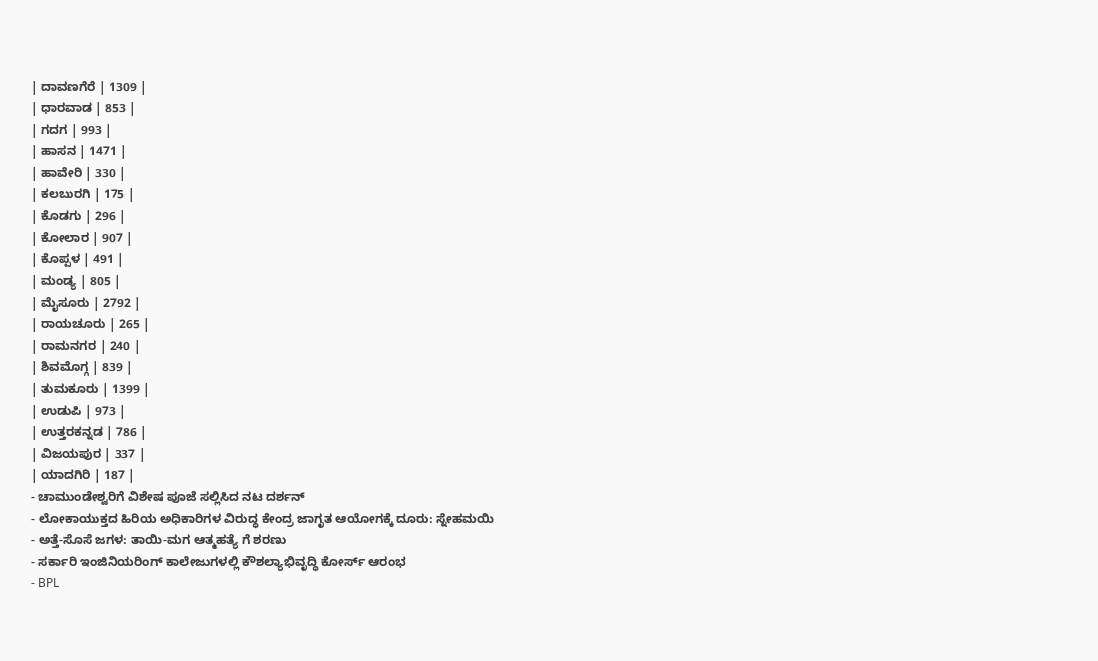| ದಾವಣಗೆರೆ | 1309 |
| ಧಾರವಾಡ | 853 |
| ಗದಗ | 993 |
| ಹಾಸನ | 1471 |
| ಹಾವೇರಿ | 330 |
| ಕಲಬುರಗಿ | 175 |
| ಕೊಡಗು | 296 |
| ಕೋಲಾರ | 907 |
| ಕೊಪ್ಪಳ | 491 |
| ಮಂಡ್ಯ | 805 |
| ಮೈಸೂರು | 2792 |
| ರಾಯಚೂರು | 265 |
| ರಾಮನಗರ | 240 |
| ಶಿವಮೊಗ್ಗ | 839 |
| ತುಮಕೂರು | 1399 |
| ಉಡುಪಿ | 973 |
| ಉತ್ತರಕನ್ನಡ | 786 |
| ವಿಜಯಪುರ | 337 |
| ಯಾದಗಿರಿ | 187 |
- ಚಾಮುಂಡೇಶ್ವರಿಗೆ ವಿಶೇಷ ಪೂಜೆ ಸಲ್ಲಿಸಿದ ನಟ ದರ್ಶನ್
- ಲೋಕಾಯುಕ್ತದ ಹಿರಿಯ ಅಧಿಕಾರಿಗಳ ವಿರುದ್ಧ ಕೇಂದ್ರ ಜಾಗೃತ ಆಯೋಗಕ್ಕೆ ದೂರು: ಸ್ನೇಹಮಯಿ
- ಅತ್ತೆ-ಸೊಸೆ ಜಗಳ: ತಾಯಿ-ಮಗ ಆತ್ಮಹತ್ಯೆ ಗೆ ಶರಣು
- ಸರ್ಕಾರಿ ಇಂಜಿನಿಯರಿಂಗ್ ಕಾಲೇಜುಗಳಲ್ಲಿ ಕೌಶಲ್ಯಾಭಿವೃದ್ಧಿ ಕೋರ್ಸ್ ಆರಂಭ
- BPL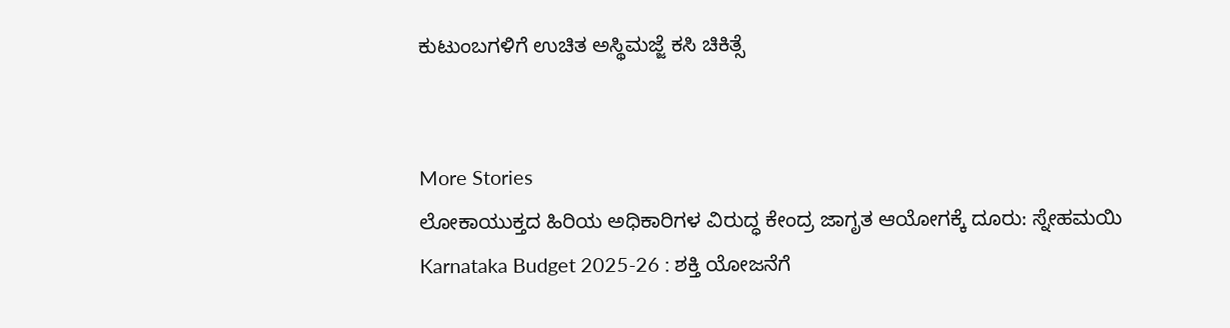ಕುಟುಂಬಗಳಿಗೆ ಉಚಿತ ಅಸ್ಥಿಮಜ್ಜೆ ಕಸಿ ಚಿಕಿತ್ಸೆ


More Stories
ಲೋಕಾಯುಕ್ತದ ಹಿರಿಯ ಅಧಿಕಾರಿಗಳ ವಿರುದ್ಧ ಕೇಂದ್ರ ಜಾಗೃತ ಆಯೋಗಕ್ಕೆ ದೂರು: ಸ್ನೇಹಮಯಿ
Karnataka Budget 2025-26 : ಶಕ್ತಿ ಯೋಜನೆಗೆ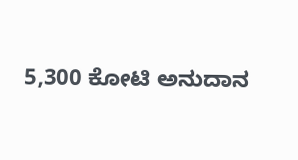5,300 ಕೋಟಿ ಅನುದಾನ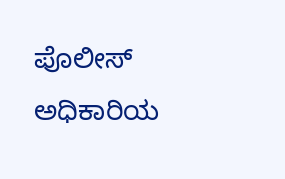ಪೊಲೀಸ್ ಅಧಿಕಾರಿಯ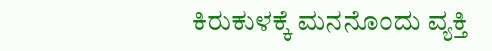ಕಿರುಕುಳಕ್ಕೆ ಮನನೊಂದು ವ್ಯಕ್ತಿ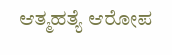ಆತ್ಮಹತ್ಯೆ ಆರೋಪ